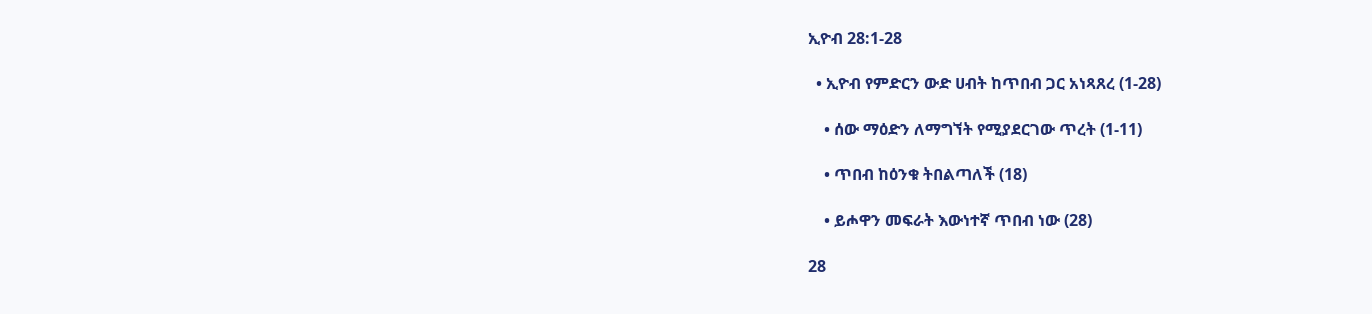ኢዮብ 28:1-28

  • ኢዮብ የምድርን ውድ ሀብት ከጥበብ ጋር አነጻጸረ (1-28)

    • ሰው ማዕድን ለማግኘት የሚያደርገው ጥረት (1-11)

    • ጥበብ ከዕንቁ ትበልጣለች (18)

    • ይሖዋን መፍራት እውነተኛ ጥበብ ነው (28)

28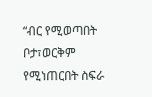“ብር የሚወጣበት ቦታ፣ወርቅም የሚነጠርበት ስፍራ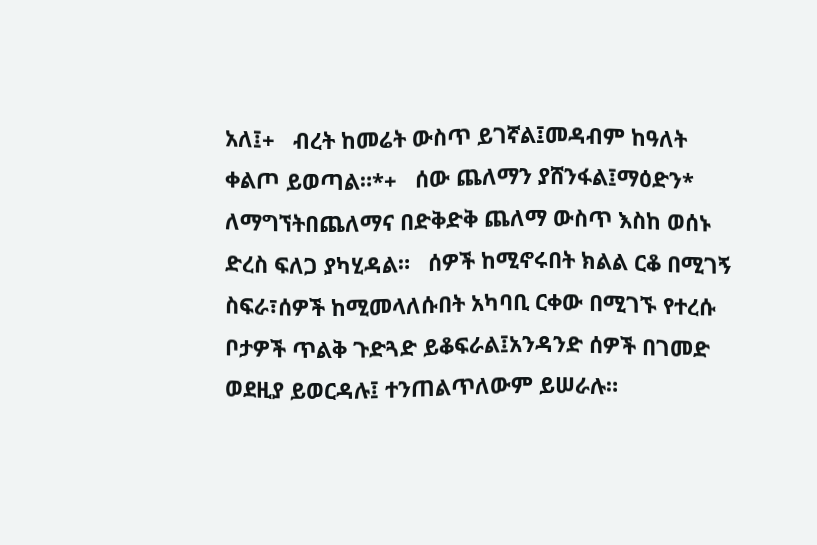አለ፤+   ብረት ከመሬት ውስጥ ይገኛል፤መዳብም ከዓለት ቀልጦ ይወጣል።*+   ሰው ጨለማን ያሸንፋል፤ማዕድን* ለማግኘትበጨለማና በድቅድቅ ጨለማ ውስጥ እስከ ወሰኑ ድረስ ፍለጋ ያካሂዳል።   ሰዎች ከሚኖሩበት ክልል ርቆ በሚገኝ ስፍራ፣ሰዎች ከሚመላለሱበት አካባቢ ርቀው በሚገኙ የተረሱ ቦታዎች ጥልቅ ጉድጓድ ይቆፍራል፤አንዳንድ ሰዎች በገመድ ወደዚያ ይወርዳሉ፤ ተንጠልጥለውም ይሠራሉ።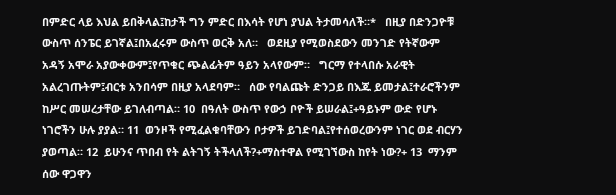በምድር ላይ እህል ይበቅላል፤ከታች ግን ምድር በእሳት የሆነ ያህል ትታመሳለች።*   በዚያ በድንጋዮቹ ውስጥ ሰንፔር ይገኛል፤በአፈሩም ውስጥ ወርቅ አለ።   ወደዚያ የሚወስደውን መንገድ የትኛውም አዳኝ አሞራ አያውቀውም፤የጥቁር ጭልፊትም ዓይን አላየውም።   ግርማ የተላበሱ አራዊት አልረገጡትም፤ብርቱ አንበሳም በዚያ አላደባም።   ሰው የባልጩት ድንጋይ በእጁ ይመታል፤ተራሮችንም ከሥር መሠረታቸው ይገለብጣል። 10  በዓለት ውስጥ የውኃ ቦዮች ይሠራል፤+ዓይኑም ውድ የሆኑ ነገሮችን ሁሉ ያያል። 11  ወንዞች የሚፈልቁባቸውን ቦታዎች ይገድባል፤የተሰወረውንም ነገር ወደ ብርሃን ያወጣል። 12  ይሁንና ጥበብ የት ልትገኝ ትችላለች?+ማስተዋል የሚገኘውስ ከየት ነው?+ 13  ማንም ሰው ዋጋዋን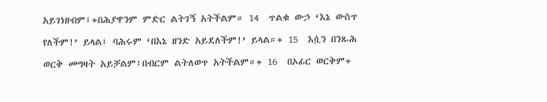አይገነዘብም፤+በሕያዋንም ምድር ልትገኝ አትችልም። 14  ጥልቁ ውኃ ‘እኔ ውስጥ የለችም!’ ይላል፤ ባሕሩም ‘በእኔ ዘንድ አይደለችም!’ ይላል።+ 15  እሷን በንጹሕ ወርቅ መግዛት አይቻልም፤በብርም ልትለወጥ አትችልም።+ 16  በኦፊር ወርቅም+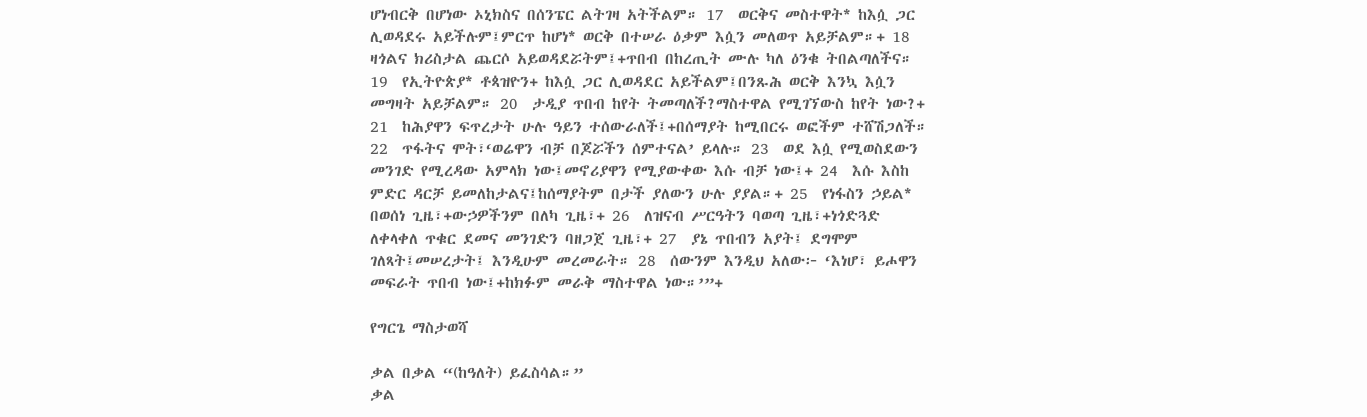ሆነብርቅ በሆነው ኦኒክስና በሰንፔር ልትገዛ አትችልም። 17  ወርቅና መስተዋት* ከእሷ ጋር ሊወዳደሩ አይችሉም፤ምርጥ ከሆነ* ወርቅ በተሠራ ዕቃም እሷን መለወጥ አይቻልም።+ 18  ዛጎልና ክሪስታል ጨርሶ አይወዳደሯትም፤+ጥበብ በከረጢት ሙሉ ካለ ዕንቁ ትበልጣለችና። 19  የኢትዮጵያ* ቶጳዝዮን+ ከእሷ ጋር ሊወዳደር አይችልም፤በንጹሕ ወርቅ እንኳ እሷን መግዛት አይቻልም። 20  ታዲያ ጥበብ ከየት ትመጣለች?ማስተዋል የሚገኘውስ ከየት ነው?+ 21  ከሕያዋን ፍጥረታት ሁሉ ዓይን ተሰውራለች፤+በሰማያት ከሚበርሩ ወፎችም ተሸሽጋለች። 22  ጥፋትና ሞት፣‘ወሬዋን ብቻ በጆሯችን ሰምተናል’ ይላሉ። 23  ወደ እሷ የሚወስደውን መንገድ የሚረዳው አምላክ ነው፤መኖሪያዋን የሚያውቀው እሱ ብቻ ነው፤+ 24  እሱ እስከ ምድር ዳርቻ ይመለከታልና፤ከሰማያትም በታች ያለውን ሁሉ ያያል።+ 25  የነፋስን ኃይል* በወሰነ ጊዜ፣+ውኃዎችንም በለካ ጊዜ፣+ 26  ለዝናብ ሥርዓትን ባወጣ ጊዜ፣+ነጎድጓድ ለቀላቀለ ጥቁር ደመና መንገድን ባዘጋጀ ጊዜ፣+ 27  ያኔ ጥበብን አያት፤ ደግሞም ገለጻት፤መሠረታት፤ እንዲሁም መረመራት። 28  ሰውንም እንዲህ አለው፦ ‘እነሆ፣ ይሖዋን መፍራት ጥበብ ነው፤+ከክፉም መራቅ ማስተዋል ነው።’”+

የግርጌ ማስታወሻ

ቃል በቃል “(ከዓለት) ይፈስሳል።”
ቃል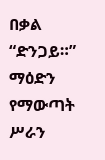በቃል “ድንጋይ።”
ማዕድን የማውጣት ሥራን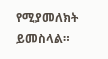የሚያመለክት ይመስላል።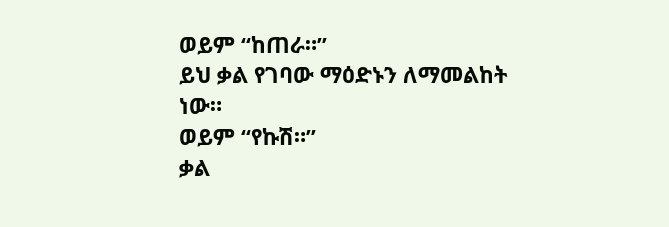ወይም “ከጠራ።”
ይህ ቃል የገባው ማዕድኑን ለማመልከት ነው።
ወይም “የኩሽ።”
ቃል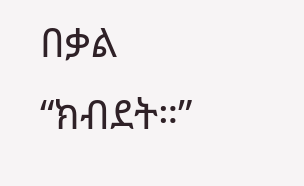በቃል “ክብደት።”